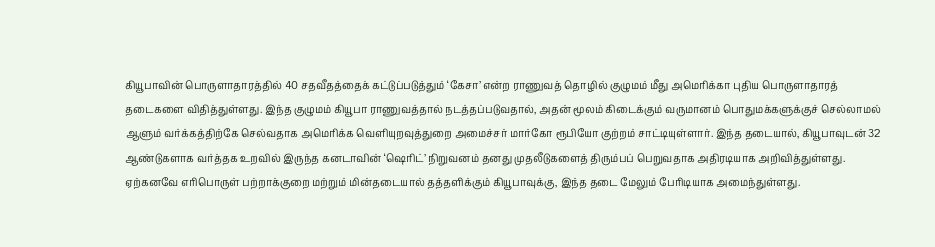கியூபாவின் பொருளாதாரத்தில் 40 சதவீதத்தைக் கட்டுப்படுத்தும் ‘கேசா’ என்ற ராணுவத் தொழில் குழுமம் மீது அமெரிக்கா புதிய பொருளாதாரத் தடைகளை விதித்துள்ளது. இந்த குழுமம் கியூபா ராணுவத்தால் நடத்தப்படுவதால், அதன் மூலம் கிடைக்கும் வருமானம் பொதுமக்களுக்குச் செல்லாமல் ஆளும் வர்க்கத்திற்கே செல்வதாக அமெரிக்க வெளியுறவுத்துறை அமைச்சர் மார்கோ ரூபியோ குற்றம் சாட்டியுள்ளார். இந்த தடையால், கியூபாவுடன் 32 ஆண்டுகளாக வர்த்தக உறவில் இருந்த கனடாவின் ‘ஷெரிட்’ நிறுவனம் தனது முதலீடுகளைத் திரும்பப் பெறுவதாக அதிரடியாக அறிவித்துள்ளது. ஏற்கனவே எரிபொருள் பற்றாக்குறை மற்றும் மின்தடையால் தத்தளிக்கும் கியூபாவுக்கு, இந்த தடை மேலும் பேரிடியாக அமைந்துள்ளது.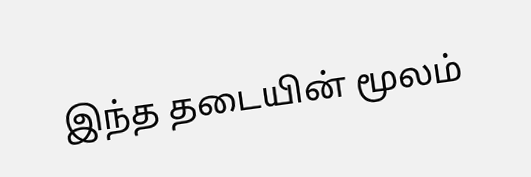இந்த தடையின் மூலம்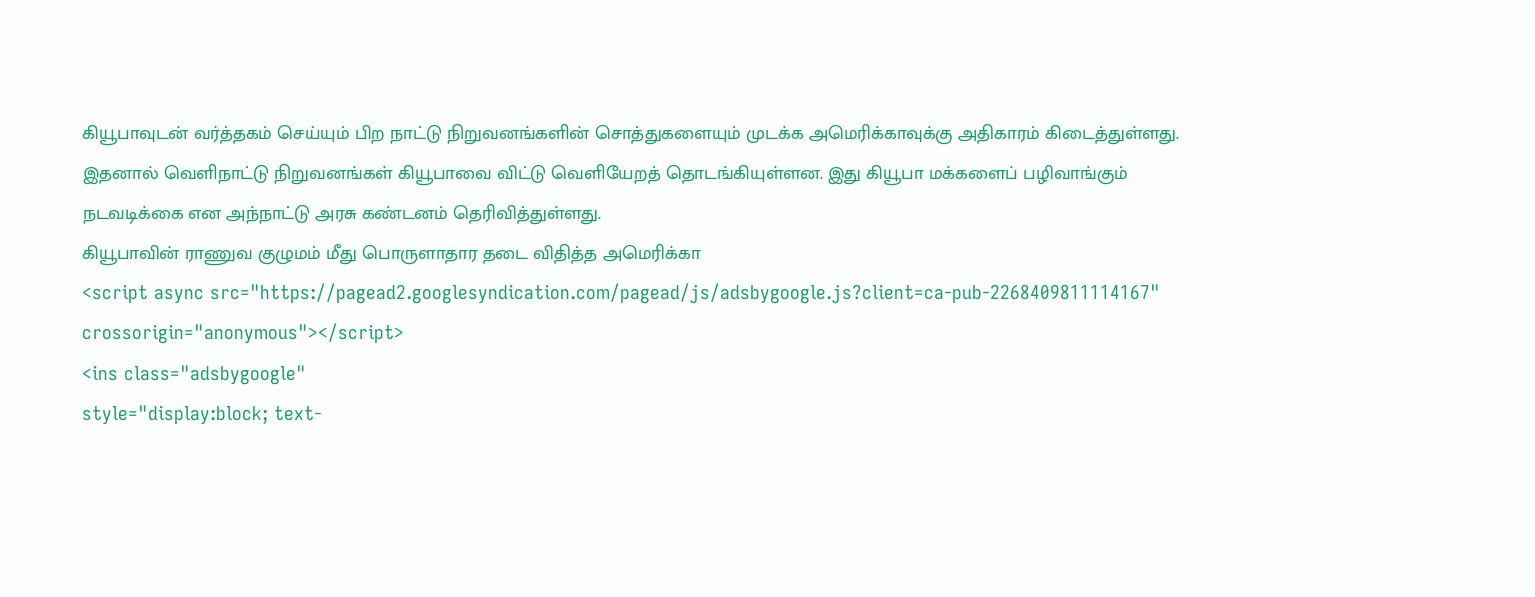கியூபாவுடன் வர்த்தகம் செய்யும் பிற நாட்டு நிறுவனங்களின் சொத்துகளையும் முடக்க அமெரிக்காவுக்கு அதிகாரம் கிடைத்துள்ளது. இதனால் வெளிநாட்டு நிறுவனங்கள் கியூபாவை விட்டு வெளியேறத் தொடங்கியுள்ளன. இது கியூபா மக்களைப் பழிவாங்கும் நடவடிக்கை என அந்நாட்டு அரசு கண்டனம் தெரிவித்துள்ளது.
கியூபாவின் ராணுவ குழுமம் மீது பொருளாதார தடை விதித்த அமெரிக்கா
<script async src="https://pagead2.googlesyndication.com/pagead/js/adsbygoogle.js?client=ca-pub-2268409811114167"
crossorigin="anonymous"></script>
<ins class="adsbygoogle"
style="display:block; text-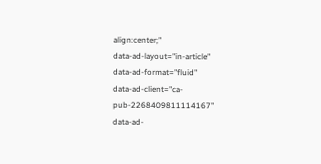align:center;"
data-ad-layout="in-article"
data-ad-format="fluid"
data-ad-client="ca-pub-2268409811114167"
data-ad-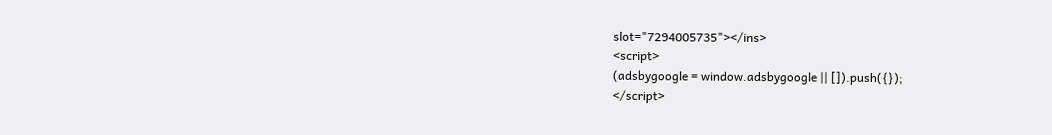slot="7294005735"></ins>
<script>
(adsbygoogle = window.adsbygoogle || []).push({});
</script>